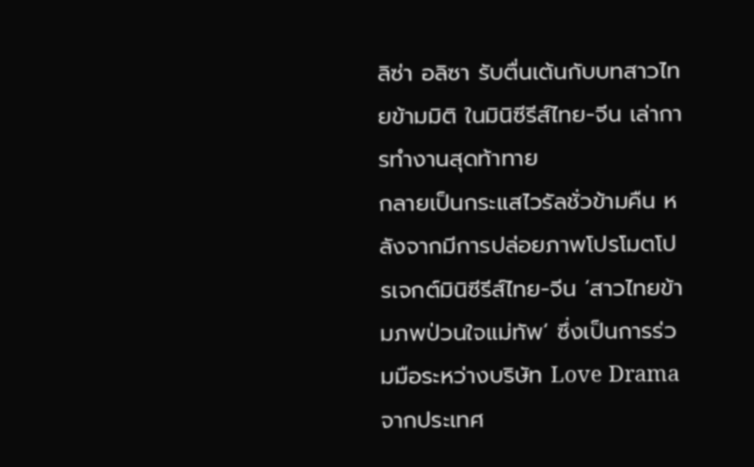ลิซ่า อลิซา รับตื่นเต้นกับบทสาวไทยข้ามมิติ ในมินิซีรีส์ไทย-จีน เล่าการทำงานสุดท้าทาย
กลายเป็นกระแสไวรัลชั่วข้ามคืน หลังจากมีการปล่อยภาพโปรโมตโปรเจกต์มินิซีรีส์ไทย-จีน ‘สาวไทยข้ามภพป่วนใจแม่ทัพ‘ ซึ่งเป็นการร่วมมือระหว่างบริษัท Love Drama จากประเทศ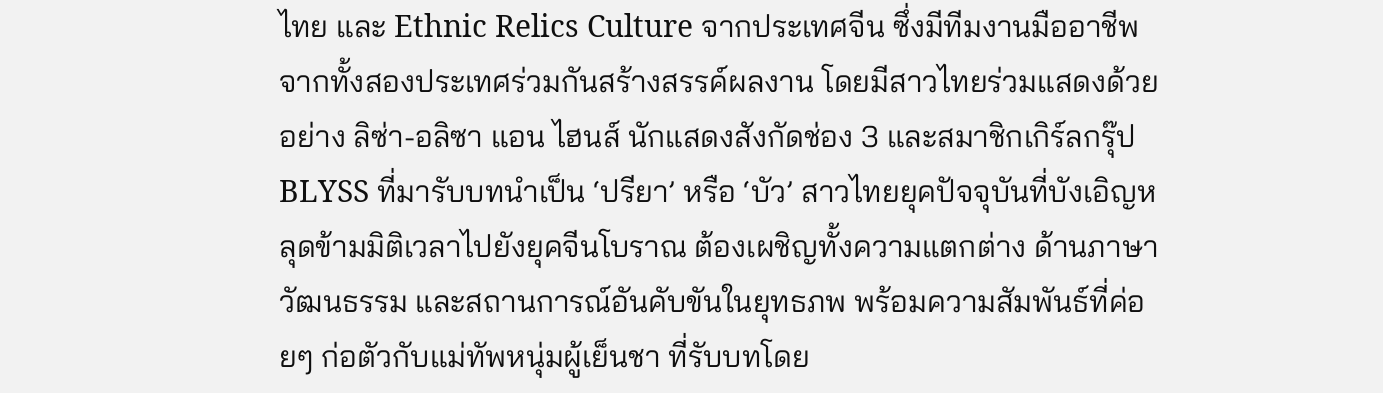ไทย และ Ethnic Relics Culture จากประเทศจีน ซึ่งมีทีมงานมืออาชีพจากทั้งสองประเทศร่วมกันสร้างสรรค์ผลงาน โดยมีสาวไทยร่วมแสดงด้วย อย่าง ลิซ่า-อลิซา แอน ไฮนส์ นักแสดงสังกัดช่อง 3 และสมาชิกเกิร์ลกรุ๊ป BLYSS ที่มารับบทนำเป็น ‘ปรียา’ หรือ ‘บัว’ สาวไทยยุคปัจจุบันที่บังเอิญหลุดข้ามมิติเวลาไปยังยุคจีนโบราณ ต้องเผชิญทั้งความแตกต่าง ด้านภาษา วัฒนธรรม และสถานการณ์อันคับขันในยุทธภพ พร้อมความสัมพันธ์ที่ค่อยๆ ก่อตัวกับแม่ทัพหนุ่มผู้เย็นชา ที่รับบทโดย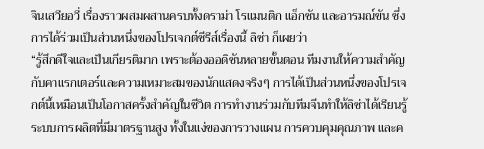จินเสวียอวี่ เรื่องราวผสมผสานครบทั้งดราม่า โรแมนติก แอ็กชัน และอารมณ์ขัน ซึ่งการได้ร่วมเป็นส่วนหนึ่งของโปรเจกต์ซีรีส์เรื่องนี้ ลิซ่า ก็เผยว่า
“รู้สึกดีใจและเป็นเกียรติมาก เพราะต้องออดิชันหลายขั้นตอน ทีมงานให้ความสำคัญกับคาแรกเตอร์และความเหมาะสมของนักแสดงจริงๆ การได้เป็นส่วนหนึ่งของโปรเจกต์นี้เหมือนเป็นโอกาสครั้งสำคัญในชีวิต การทำงานร่วมกับทีมจีนทำให้ลิซ่าได้เรียนรู้ระบบการผลิตที่มีมาตรฐานสูง ทั้งในแง่ของการวางแผน การควบคุมคุณภาพ และค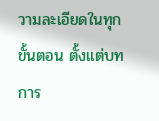วามละเอียดในทุกขั้นตอน ตั้งแต่บท การ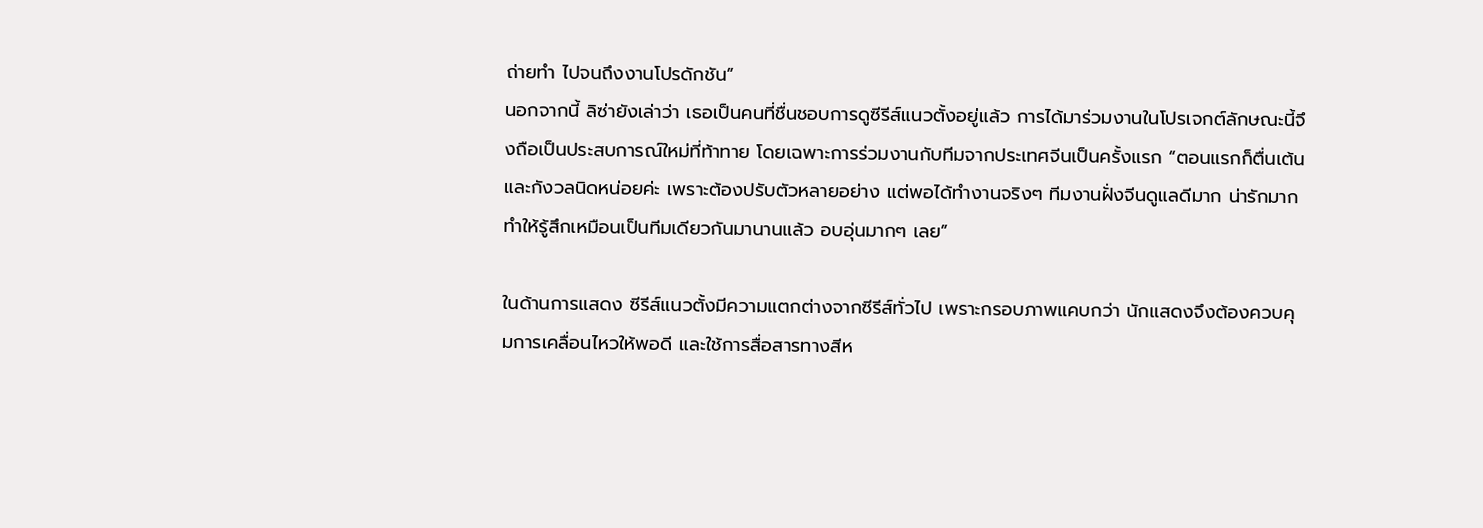ถ่ายทำ ไปจนถึงงานโปรดักชัน”
นอกจากนี้ ลิซ่ายังเล่าว่า เธอเป็นคนที่ชื่นชอบการดูซีรีส์แนวตั้งอยู่แล้ว การได้มาร่วมงานในโปรเจกต์ลักษณะนี้จึงถือเป็นประสบการณ์ใหม่ที่ท้าทาย โดยเฉพาะการร่วมงานกับทีมจากประเทศจีนเป็นครั้งแรก “ตอนแรกก็ตื่นเต้นและกังวลนิดหน่อยค่ะ เพราะต้องปรับตัวหลายอย่าง แต่พอได้ทำงานจริงๆ ทีมงานฝั่งจีนดูแลดีมาก น่ารักมาก ทำให้รู้สึกเหมือนเป็นทีมเดียวกันมานานแล้ว อบอุ่นมากๆ เลย”

ในด้านการแสดง ซีรีส์แนวตั้งมีความแตกต่างจากซีรีส์ทั่วไป เพราะกรอบภาพแคบกว่า นักแสดงจึงต้องควบคุมการเคลื่อนไหวให้พอดี และใช้การสื่อสารทางสีห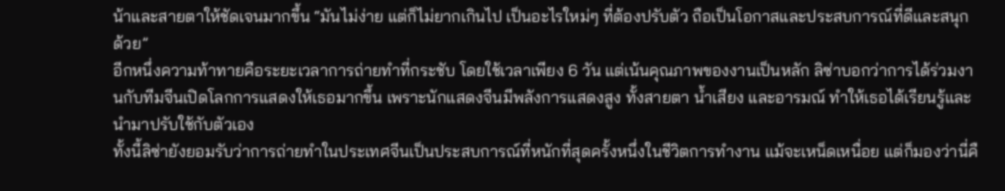น้าและสายตาให้ชัดเจนมากขึ้น “มันไม่ง่าย แต่ก็ไม่ยากเกินไป เป็นอะไรใหม่ๆ ที่ต้องปรับตัว ถือเป็นโอกาสและประสบการณ์ที่ดีและสนุกด้วย”
อีกหนึ่งความท้าทายคือระยะเวลาการถ่ายทำที่กระชับ โดยใช้เวลาเพียง 6 วัน แต่เน้นคุณภาพของงานเป็นหลัก ลิซ่าบอกว่าการได้ร่วมงานกับทีมจีนเปิดโลกการแสดงให้เธอมากขึ้น เพราะนักแสดงจีนมีพลังการแสดงสูง ทั้งสายตา น้ำเสียง และอารมณ์ ทำให้เธอได้เรียนรู้และนำมาปรับใช้กับตัวเอง
ทั้งนี้ลิซ่ายังยอมรับว่าการถ่ายทำในประเทศจีนเป็นประสบการณ์ที่หนักที่สุดครั้งหนึ่งในชีวิตการทำงาน แม้จะเหน็ดเหนื่อย แต่ก็มองว่านี่คื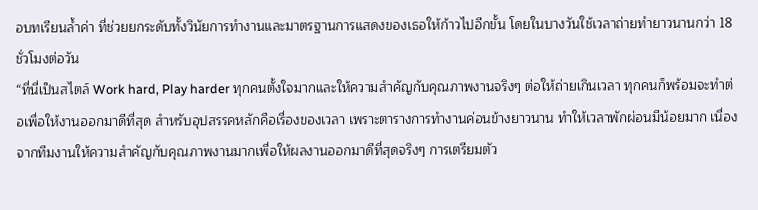อบทเรียนล้ำค่า ที่ช่วยยกระดับทั้งวินัยการทำงานและมาตรฐานการแสดงของเธอให้ก้าวไปอีกขั้น โดยในบางวันใช้เวลาถ่ายทำยาวนานกว่า 18 ชั่วโมงต่อวัน
“ที่นี่เป็นสไตล์ Work hard, Play harder ทุกคนตั้งใจมากและให้ความสำคัญกับคุณภาพงานจริงๆ ต่อให้ถ่ายเกินเวลา ทุกคนก็พร้อมจะทำต่อเพื่อให้งานออกมาดีที่สุด สำหรับอุปสรรคหลักคือเรื่องของเวลา เพราะตารางการทำงานค่อนข้างยาวนาน ทำให้เวลาพักผ่อนมีน้อยมาก เนื่องจากทีมงานให้ความสำคัญกับคุณภาพงานมากเพื่อให้ผลงานออกมาดีที่สุดจริงๆ การเตรียมตัว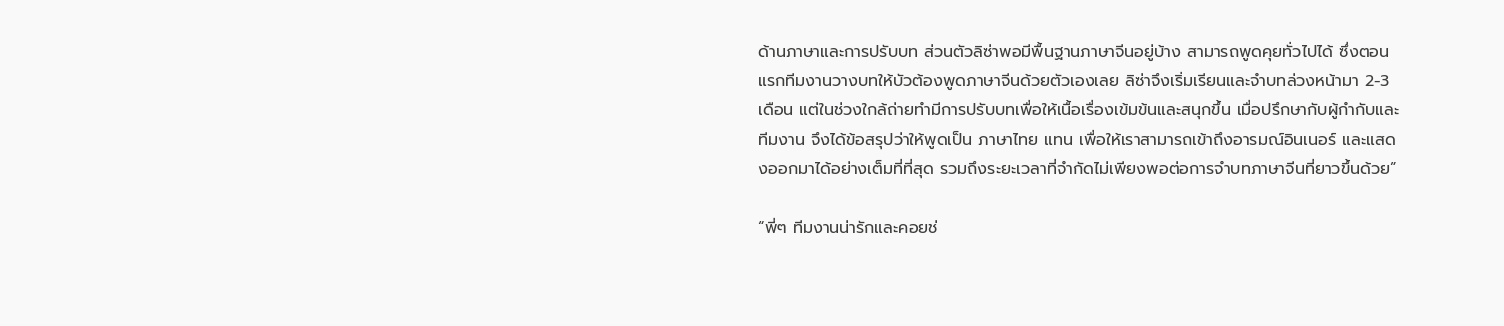ด้านภาษาและการปรับบท ส่วนตัวลิซ่าพอมีพื้นฐานภาษาจีนอยู่บ้าง สามารถพูดคุยทั่วไปได้ ซึ่งตอนแรกทีมงานวางบทให้บัวต้องพูดภาษาจีนด้วยตัวเองเลย ลิซ่าจึงเริ่มเรียนและจำบทล่วงหน้ามา 2-3 เดือน แต่ในช่วงใกล้ถ่ายทำมีการปรับบทเพื่อให้เนื้อเรื่องเข้มข้นและสนุกขึ้น เมื่อปรึกษากับผู้กำกับและทีมงาน จึงได้ข้อสรุปว่าให้พูดเป็น ภาษาไทย แทน เพื่อให้เราสามารถเข้าถึงอารมณ์อินเนอร์ และแสดงออกมาได้อย่างเต็มที่ที่สุด รวมถึงระยะเวลาที่จำกัดไม่เพียงพอต่อการจำบทภาษาจีนที่ยาวขึ้นด้วย”

“พี่ๆ ทีมงานน่ารักและคอยช่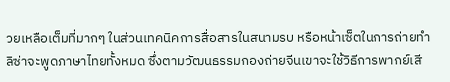วยเหลือเต็มที่มากๆ ในส่วนเทคนิคการสื่อสารในสนามรบ หรือหน้าเซ็ตในการถ่ายทำ ลิซ่าจะพูดภาษาไทยทั้งหมด ซึ่งตามวัฒนธรรมกองถ่ายจีนเขาจะใช้วิธีการพากย์เสี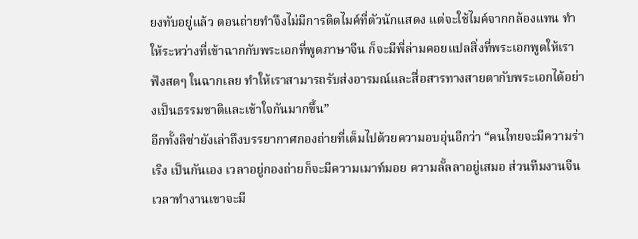ยงทับอยู่แล้ว ตอนถ่ายทำจึงไม่มีการติดไมค์ที่ตัวนักแสดง แต่จะใช้ไมค์จากกล้องแทน ทำให้ระหว่างที่เข้าฉากกับพระเอกที่พูดภาษาจีน ก็จะมีพี่ล่ามคอยแปลสิ่งที่พระเอกพูดให้เราฟังสดๆ ในฉากเลย ทำให้เราสามารถรับส่งอารมณ์และสื่อสารทางสายตากับพระเอกได้อย่างเป็นธรรมชาติและเข้าใจกันมากขึ้น”
อีกทั้งลิซ่ายังเล่าถึงบรรยากาศกองถ่ายที่เต็มไปด้วยความอบอุ่นอีกว่า “คนไทยจะมีความร่าเริง เป็นกันเอง เวลาอยู่กองถ่ายก็จะมีความเมาท์มอย ความลั้ลลาอยู่เสมอ ส่วนทีมงานจีน เวลาทำงานเขาจะมี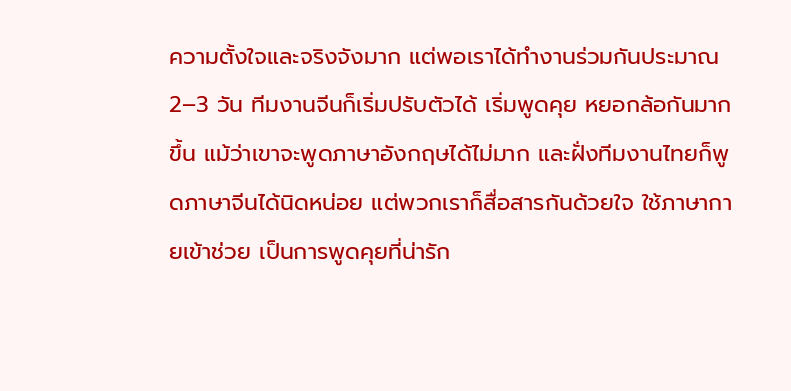ความตั้งใจและจริงจังมาก แต่พอเราได้ทำงานร่วมกันประมาณ 2–3 วัน ทีมงานจีนก็เริ่มปรับตัวได้ เริ่มพูดคุย หยอกล้อกันมากขึ้น แม้ว่าเขาจะพูดภาษาอังกฤษได้ไม่มาก และฝั่งทีมงานไทยก็พูดภาษาจีนได้นิดหน่อย แต่พวกเราก็สื่อสารกันด้วยใจ ใช้ภาษากายเข้าช่วย เป็นการพูดคุยที่น่ารัก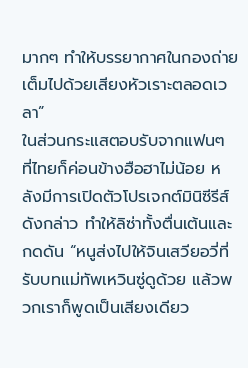มากๆ ทำให้บรรยากาศในกองถ่ายเต็มไปด้วยเสียงหัวเราะตลอดเวลา”
ในส่วนกระแสตอบรับจากแฟนๆ ที่ไทยก็ค่อนข้างฮือฮาไม่น้อย หลังมีการเปิดตัวโปรเจกต์มินิซีรีส์ดังกล่าว ทำให้ลิซ่าทั้งตื่นเต้นและกดดัน “หนูส่งไปให้จินเสวียอวี่ที่รับบทแม่ทัพเหวินซู่ดูด้วย แล้วพวกเราก็พูดเป็นเสียงเดียว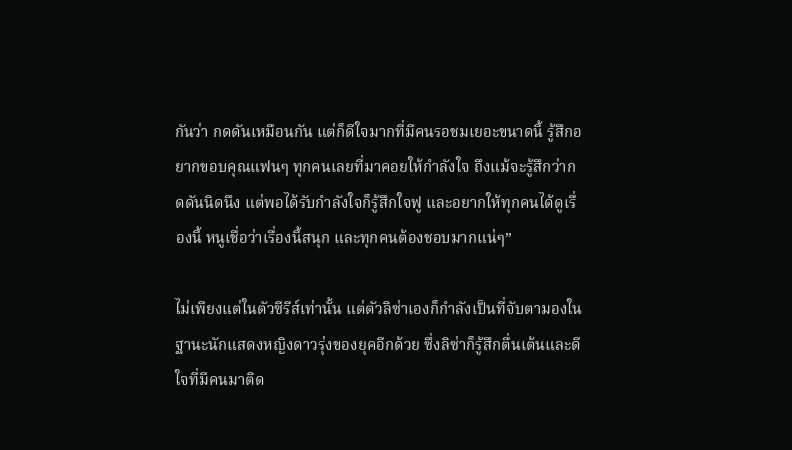กันว่า กดดันเหมือนกัน แต่ก็ดีใจมากที่มีคนรอชมเยอะขนาดนี้ รู้สึกอยากขอบคุณแฟนๆ ทุกคนเลยที่มาคอยให้กำลังใจ ถึงแม้จะรู้สึกว่ากดดันนิดนึง แต่พอได้รับกำลังใจก็รู้สึกใจฟู และอยากให้ทุกคนได้ดูเรื่องนี้ หนูเชื่อว่าเรื่องนี้สนุก และทุกคนต้องชอบมากแน่ๆ”

ไม่เพียงแต่ในตัวซีรีส์เท่านั้น แต่ตัวลิซ่าเองก็กำลังเป็นที่จับตามองในฐานะนักแสดงหญิงดาวรุ่งของยุคอีกด้วย ซึ่งลิซ่าก็รู้สึกตื่นเต้นและดีใจที่มีคนมาติด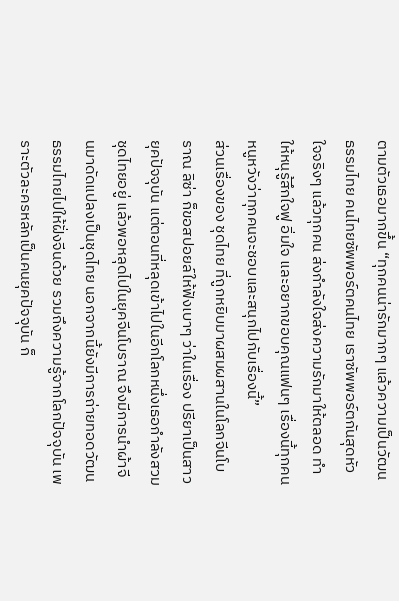ตามตัวเธอมากขึ้น “ทุกคนน่ารักมากๆ แล้วความเป็นวัฒนธรรมไทย คนไทยซัพพอร์ตคนไทย เราซัพพอร์ตกันสุดหัวใจจริงๆ แล้วทุกคน ส่งกำลังใจส่งความรักมาให้ตลอด ทำให้หนุรู้สึกใจฟู อิ่มใจ และอยากขอบคุณแฟนๆ เรื่องนี้ทุกคน หนูหวังว่าทุกคนจะชอบและสนุกไปกับเรื่องนี้”
ส่วนเรื่องของ ชุดไทย ที่ถูกหยิบมาผสมผสานในโลกจีนโบราณ ลิซ่า ก็ขอสปอยล์ให้ฟังเบาๆ ว่าในเรื่อง ปรียาเป็นสาวยุคปัจจุบัน แต่ตอนที่หลุดเข้าไปในอีกโลกหนึ่งเธอกำลังสวมชุดไทยอยู่ แล้วพอหลุดไปในยุคจีนโบราณ จึงมีการนำผ้าจีนมาดัดแปลงเป็นชุดไทย นอกจากนี้ยังมีการถ่ายทอดวัฒนธรรมไทยไปให้ฝั่งจีนด้วย รวมถึงความรู้จากโลกปัจจุบัน เพราะตัวละครหลักเป็นคนยุคปัจจุบัน ก็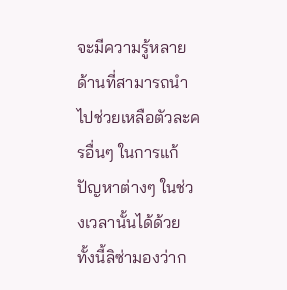จะมีความรู้หลายด้านที่สามารถนำไปช่วยเหลือตัวละครอื่นๆ ในการแก้ปัญหาต่างๆ ในช่วงเวลานั้นได้ด้วย
ทั้งนี้ลิซ่ามองว่าก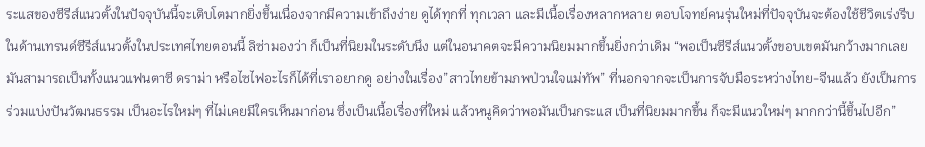ระแสของซีรีส์แนวตั้งในปัจจุบันนี้จะเติบโตมากยิ่งขึ้นเนื่องจากมีความเข้าถึงง่าย ดูได้ทุกที่ ทุกเวลา และมีเนื้อเรื่องหลากหลาย ตอบโจทย์คนรุ่นใหม่ที่ปัจจุบันจะต้องใช้ชีวิตเร่งรีบ ในด้านเทรนด์ซีรีส์แนวตั้งในประเทศไทยตอนนี้ ลิซ่ามองว่า ก็เป็นที่นิยมในระดับนึง แต่ในอนาคตจะมีความนิยมมากขึ้นยิ่งกว่าเดิม “พอเป็นซีรีส์แนวตั้งขอบเขตมันกว้างมากเลย มันสามารถเป็นทั้งแนวแฟนตาซี ดราม่า หรือไซไฟอะไรก็ได้ที่เราอยากดู อย่างในเรื่อง”สาวไทยข้ามภพป่วนใจแม่ทัพ” ที่นอกจากจะเป็นการจับมือระหว่างไทย-จีนแล้ว ยังเป็นการร่วมแบ่งปันวัฒนธรรม เป็นอะไรใหม่ๆ ที่ไม่เคยมีใครเห็นมาก่อน ซึ่งเป็นเนื้อเรื่องที่ใหม่ แล้วหนูคิดว่าพอมันเป็นกระแส เป็นที่นิยมมากขึ้น ก็จะมีแนวใหม่ๆ มากกว่านี้ขึ้นไปอีก”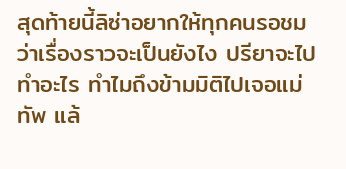สุดท้ายนี้ลิซ่าอยากให้ทุกคนรอชมว่าเรื่องราวจะเป็นยังไง ปรียาจะไปทำอะไร ทำไมถึงข้ามมิติไปเจอแม่ทัพ แล้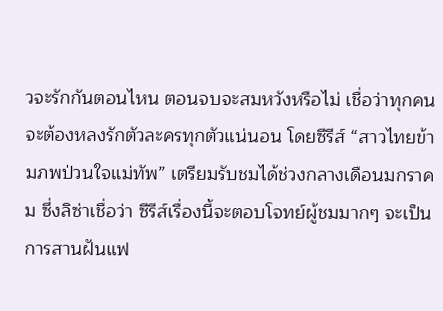วจะรักกันตอนไหน ตอนจบจะสมหวังหรือไม่ เชื่อว่าทุกคนจะต้องหลงรักตัวละครทุกตัวแน่นอน โดยซีรีส์ “สาวไทยข้ามภพป่วนใจแม่ทัพ” เตรียมรับชมได้ช่วงกลางเดือนมกราคม ซึ่งลิซ่าเชื่อว่า ซีรีส์เรื่องนี้จะตอบโจทย์ผู้ชมมากๆ จะเป็นการสานฝันแฟ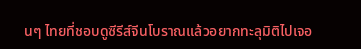นๆ ไทยที่ชอบดูซีรีส์จีนโบราณแล้วอยากทะลุมิติไปเจอ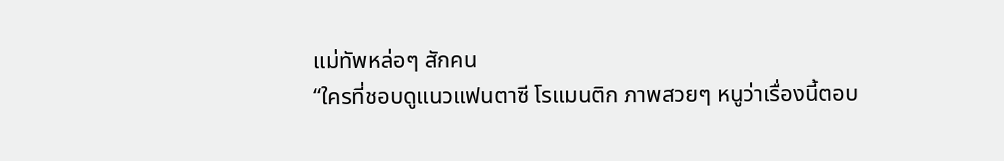แม่ทัพหล่อๆ สักคน
“ใครที่ชอบดูแนวแฟนตาซี โรแมนติก ภาพสวยๆ หนูว่าเรื่องนี้ตอบ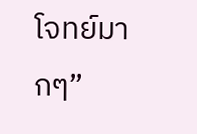โจทย์มากๆ”